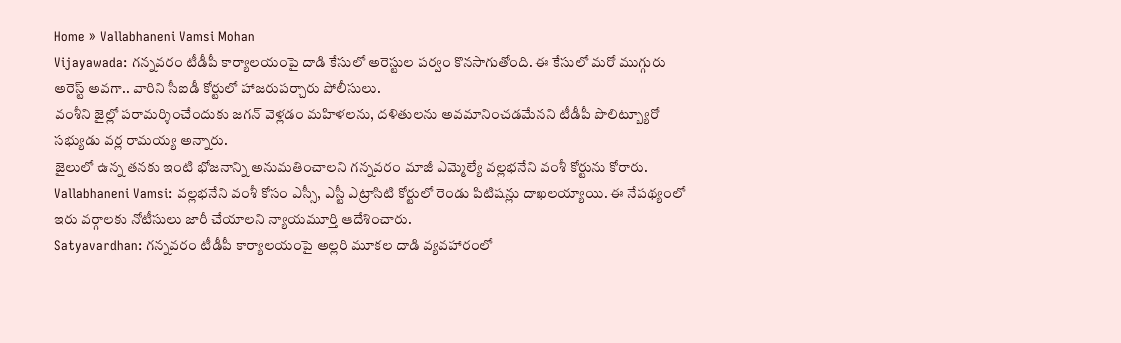Home » Vallabhaneni Vamsi Mohan
Vijayawada: గన్నవరం టీడీపీ కార్యాలయంపై దాడి కేసులో అరెస్టుల పర్వం కొనసాగుతోంది. ఈ కేసులో మరో ముగ్గురు అరెస్ట్ అవగా.. వారిని సీఐడీ కోర్టులో హాజరుపర్చారు పోలీసులు.
వంశీని జైల్లో పరామర్శించేందుకు జగన్ వెళ్లడం మహిళలను, దళితులను అవమానించడమేనని టీడీపీ పొలిట్బ్యూరో సభ్యుడు వర్ల రామయ్య అన్నారు.
జైలులో ఉన్న తనకు ఇంటి భోజనాన్ని అనుమతించాలని గన్నవరం మాజీ ఎమ్మెల్యే వల్లభనేని వంశీ కోర్టును కోరారు.
Vallabhaneni Vamsi: వల్లభనేని వంశీ కోసం ఎస్సీ, ఎస్టీ ఎట్రాసిటి కోర్టులో రెండు పిటిషన్లు దాఖలయ్యాయి. ఈ నేపథ్యంలో ఇరు వర్గాలకు నోటీసులు జారీ చేయాలని న్యాయమూర్తి ఆదేశించారు.
Satyavardhan: గన్నవరం టీడీపీ కార్యాలయంపై అల్లరి మూకల దాడి వ్యవహారంలో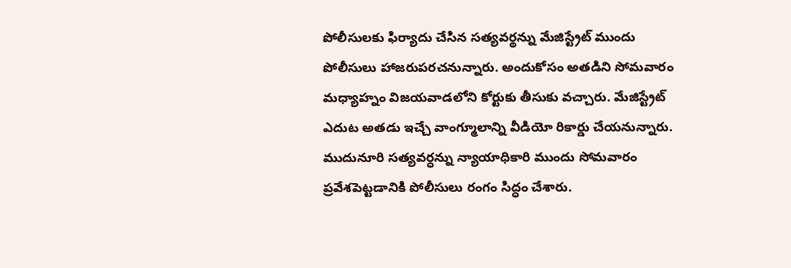పోలీసులకు ఫిర్యాదు చేసిన సత్యవర్థన్ను మేజిస్ట్రేట్ ముందు పోలీసులు హాజరుపరచనున్నారు. అందుకోసం అతడిని సోమవారం మధ్యాహ్నం విజయవాడలోని కోర్టుకు తీసుకు వచ్చారు. మేజిస్ట్రేట్ ఎదుట అతడు ఇచ్చే వాంగ్మూలాన్ని వీడియో రికార్డు చేయనున్నారు.
ముదునూరి సత్యవర్ధన్ను న్యాయాధికారి ముందు సోమవారం ప్రవేశపెట్టడానికి పోలీసులు రంగం సిద్ధం చేశారు.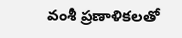వంశీ ప్రణాళికలతో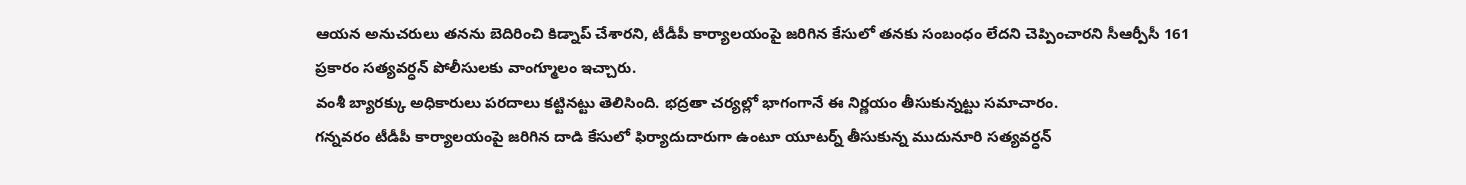ఆయన అనుచరులు తనను బెదిరించి కిడ్నాప్ చేశారని, టీడీపీ కార్యాలయంపై జరిగిన కేసులో తనకు సంబంధం లేదని చెప్పించారని సీఆర్పీసీ 161 ప్రకారం సత్యవర్ధన్ పోలీసులకు వాంగ్మూలం ఇచ్చారు.
వంశీ బ్యారక్కు అధికారులు పరదాలు కట్టినట్టు తెలిసింది. భద్రతా చర్యల్లో భాగంగానే ఈ నిర్ణయం తీసుకున్నట్టు సమాచారం.
గన్నవరం టీడీపీ కార్యాలయంపై జరిగిన దాడి కేసులో ఫిర్యాదుదారుగా ఉంటూ యూటర్న్ తీసుకున్న ముదునూరి సత్యవర్ధన్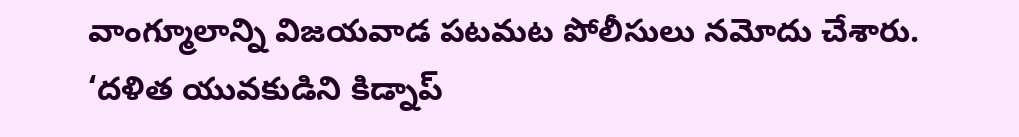వాంగ్మూలాన్ని విజయవాడ పటమట పోలీసులు నమోదు చేశారు.
‘దళిత యువకుడిని కిడ్నాప్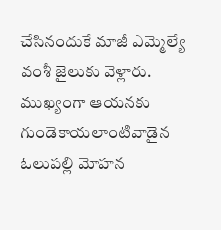చేసినందుకే మాజీ ఎమ్మెల్యే వంశీ జైలుకు వెళ్లారు.
ముఖ్యంగా ఆయనకు గుండెకాయలాంటివాడైన ఓలుపల్లి మోహన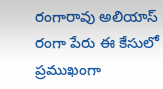రంగారావు అలియాస్ రంగా పేరు ఈ కేసులో ప్రముఖంగా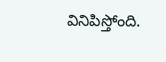వినిపిస్తోంది.